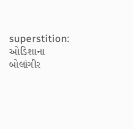superstition: ઓડિશાના બોલાંગીર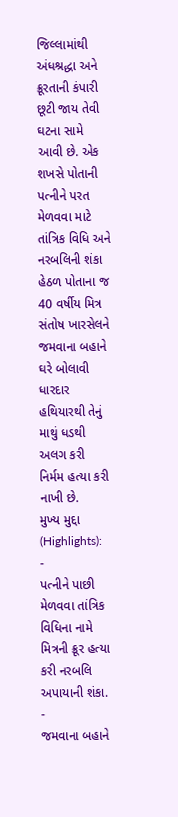જિલ્લામાંથી અંધશ્રદ્ધા અને ક્રૂરતાની કંપારી છૂટી જાય તેવી ઘટના સામે આવી છે. એક શખસે પોતાની પત્નીને પરત મેળવવા માટે તાંત્રિક વિધિ અને નરબલિની શંકા હેઠળ પોતાના જ 40 વર્ષીય મિત્ર સંતોષ ખારસેલને જમવાના બહાને ઘરે બોલાવી ધારદાર હથિયારથી તેનું માથું ધડથી અલગ કરી નિર્મમ હત્યા કરી નાખી છે.
મુખ્ય મુદ્દા (Highlights):
-
પત્નીને પાછી મેળવવા તાંત્રિક વિધિના નામે મિત્રની ક્રૂર હત્યા કરી નરબલિ અપાયાની શંકા.
-
જમવાના બહાને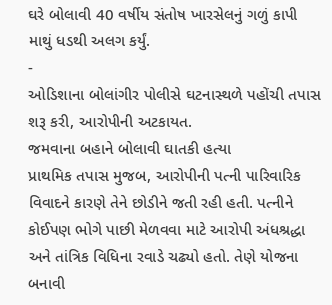ઘરે બોલાવી 40 વર્ષીય સંતોષ ખારસેલનું ગળું કાપી માથું ધડથી અલગ કર્યું.
-
ઓડિશાના બોલાંગીર પોલીસે ઘટનાસ્થળે પહોંચી તપાસ શરૂ કરી, આરોપીની અટકાયત.
જમવાના બહાને બોલાવી ઘાતકી હત્યા
પ્રાથમિક તપાસ મુજબ, આરોપીની પત્ની પારિવારિક વિવાદને કારણે તેને છોડીને જતી રહી હતી. પત્નીને કોઈપણ ભોગે પાછી મેળવવા માટે આરોપી અંધશ્રદ્ધા અને તાંત્રિક વિધિના રવાડે ચઢ્યો હતો. તેણે યોજના બનાવી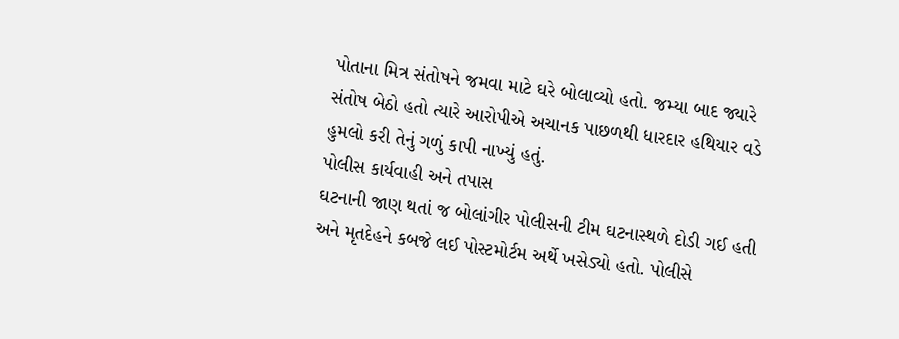પોતાના મિત્ર સંતોષને જમવા માટે ઘરે બોલાવ્યો હતો. જમ્યા બાદ જ્યારે સંતોષ બેઠો હતો ત્યારે આરોપીએ અચાનક પાછળથી ધારદાર હથિયાર વડે હુમલો કરી તેનું ગળું કાપી નાખ્યું હતું.
પોલીસ કાર્યવાહી અને તપાસ
ઘટનાની જાણ થતાં જ બોલાંગીર પોલીસની ટીમ ઘટનાસ્થળે દોડી ગઈ હતી અને મૃતદેહને કબજે લઈ પોસ્ટમોર્ટમ અર્થે ખસેડ્યો હતો. પોલીસે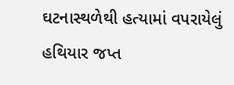ઘટનાસ્થળેથી હત્યામાં વપરાયેલું હથિયાર જપ્ત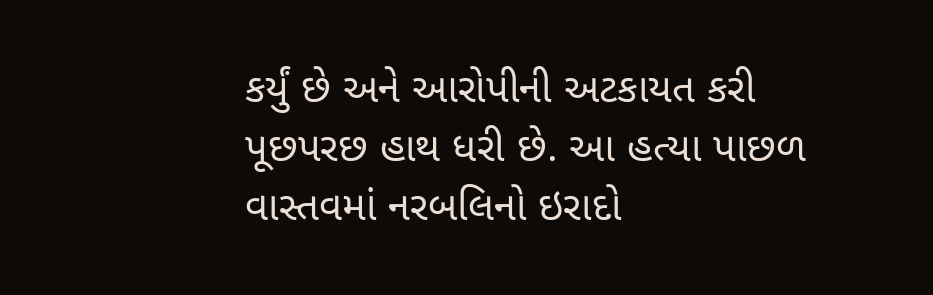કર્યું છે અને આરોપીની અટકાયત કરી પૂછપરછ હાથ ધરી છે. આ હત્યા પાછળ વાસ્તવમાં નરબલિનો ઇરાદો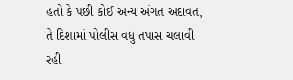હતો કે પછી કોઈ અન્ય અંગત અદાવત, તે દિશામાં પોલીસ વધુ તપાસ ચલાવી રહી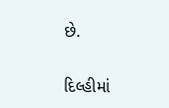છે.

દિલ્હીમાં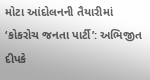મોટા આંદોલનની તૈયારીમાં ‘કોકરોચ જનતા પાર્ટી’: અભિજીત દીપકે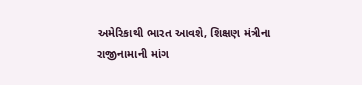અમેરિકાથી ભારત આવશે, શિક્ષણ મંત્રીના રાજીનામાની માંગ